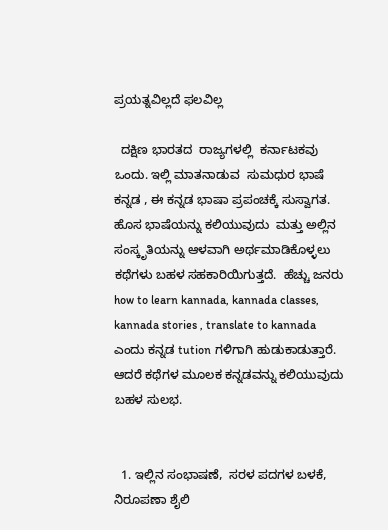ಪ್ರಯತ್ನವಿಲ್ಲದೆ ಫಲವಿಲ್ಲ

  ದಕ್ಷಿಣ ಭಾರತದ  ರಾಜ್ಯಗಳಲ್ಲಿ  ಕರ್ನಾಟಕವು ಒಂದು. ಇಲ್ಲಿ ಮಾತನಾಡುವ  ಸುಮಧುರ ಭಾಷೆ  ಕನ್ನಡ , ಈ ಕನ್ನಡ ಭಾಷಾ ಪ್ರಪಂಚಕ್ಕೆ ಸುಸ್ವಾಗತ. ಹೊಸ ಭಾಷೆಯನ್ನು ಕಲಿಯುವುದು  ಮತ್ತು ಅಲ್ಲಿನ ಸಂಸ್ಕೃತಿಯನ್ನು ಆಳವಾಗಿ ಅರ್ಥಮಾಡಿಕೊಳ್ಳಲು ಕಥೆಗಳು ಬಹಳ ಸಹಕಾರಿಯಿಗುತ್ತದೆ.  ಹೆಚ್ಚು ಜನರು how to learn kannada, kannada classes,  kannada stories , translate to kannada ಎಂದು ಕನ್ನಡ tution ಗಳಿಗಾಗಿ ಹುಡುಕಾಡುತ್ತಾರೆ. ಆದರೆ ಕಥೆಗಳ ಮೂಲಕ ಕನ್ನಡವನ್ನು ಕಲಿಯುವುದು ಬಹಳ ಸುಲಭ.


  1. ಇಲ್ಲಿನ ಸಂಭಾಷಣೆ,  ಸರಳ ಪದಗಳ ಬಳಕೆ,  ನಿರೂಪಣಾ ಶೈಲಿ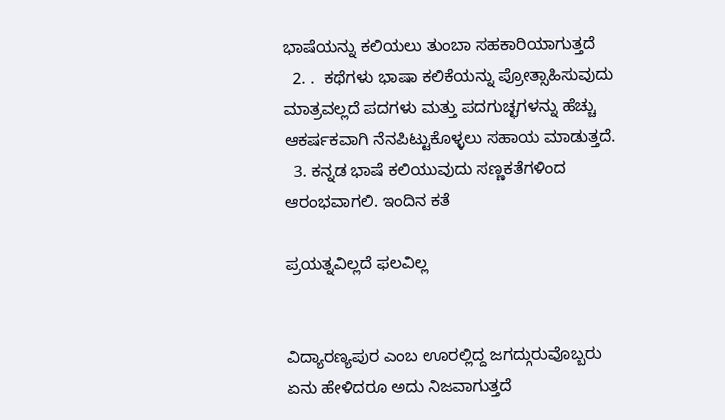ಭಾಷೆಯನ್ನು ಕಲಿಯಲು ತುಂಬಾ ಸಹಕಾರಿಯಾಗುತ್ತದೆ
  2. .  ಕಥೆಗಳು ಭಾಷಾ ಕಲಿಕೆಯನ್ನು ಪ್ರೋತ್ಸಾಹಿಸುವುದು ಮಾತ್ರವಲ್ಲದೆ ಪದಗಳು ಮತ್ತು ಪದಗುಚ್ಛಗಳನ್ನು ಹೆಚ್ಚು ಆಕರ್ಷಕವಾಗಿ ನೆನಪಿಟ್ಟುಕೊಳ್ಳಲು ಸಹಾಯ ಮಾಡುತ್ತದೆ.
  3. ಕನ್ನಡ ಭಾಷೆ ಕಲಿಯುವುದು ಸಣ್ಣಕತೆಗಳಿಂದ ಆರಂಭವಾಗಲಿ. ಇಂದಿನ ಕತೆ

ಪ್ರಯತ್ನವಿಲ್ಲದೆ ಫಲವಿಲ್ಲ


ವಿದ್ಯಾರಣ್ಯಪುರ ಎಂಬ ಊರಲ್ಲಿದ್ದ ಜಗದ್ಗುರುವೊಬ್ಬರು ಏನು ಹೇಳಿದರೂ ಅದು ನಿಜವಾಗುತ್ತದೆ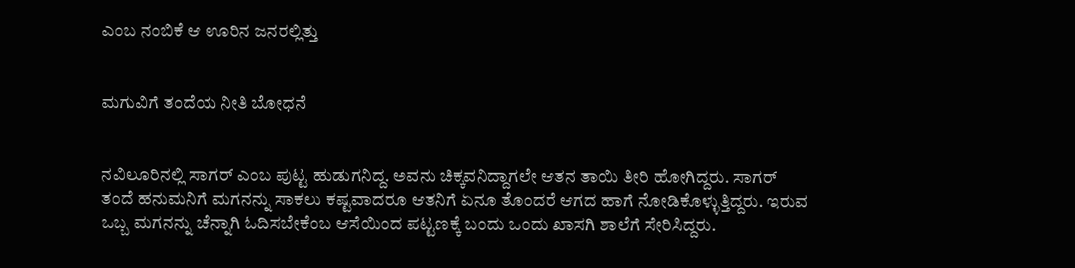ಎಂಬ ನಂಬಿಕೆ ಆ ಊರಿನ ಜನರಲ್ಲಿತ್ತು


ಮಗುವಿಗೆ ತಂದೆಯ ನೀತಿ ಬೋಧನೆ


ನವಿಲೂರಿನಲ್ಲಿ ಸಾಗರ್‌ ಎಂಬ ಪುಟ್ಟ ಹುಡುಗನಿದ್ದ. ಅವನು ಚಿಕ್ಕವನಿದ್ದಾಗಲೇ ಆತನ ತಾಯಿ ತೀರಿ ಹೋಗಿದ್ದರು. ಸಾಗರ್‌ ತಂದೆ ಹನುಮನಿಗೆ ಮಗನನ್ನು ಸಾಕಲು ಕಷ್ಟವಾದರೂ ಆತನಿಗೆ ಏನೂ ತೊಂದರೆ ಆಗದ ಹಾಗೆ ನೋಡಿಕೊಳ್ಳುತ್ತಿದ್ದರು. ಇರುವ ಒಬ್ಬ ಮಗನನ್ನು ಚೆನ್ನಾಗಿ ಓದಿಸಬೇಕೆಂಬ ಆಸೆಯಿಂದ ಪಟ್ಟಣಕ್ಕೆ ಬಂದು ಒಂದು ಖಾಸಗಿ ಶಾಲೆಗೆ ಸೇರಿಸಿದ್ದರು.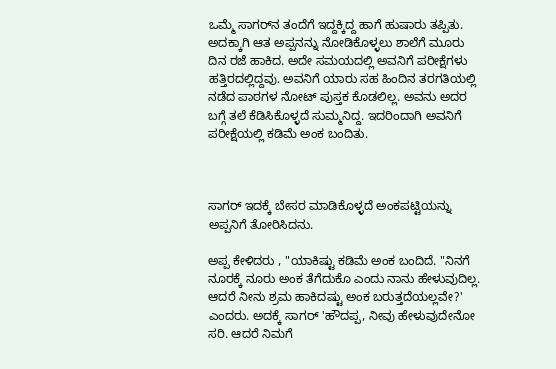ಒಮ್ಮೆ ಸಾಗರ್‌ನ ತಂದೆಗೆ ಇದ್ದಕ್ಕಿದ್ದ ಹಾಗೆ ಹುಷಾರು ತಪ್ಪಿತು. ಅದಕ್ಕಾಗಿ ಆತ ಅಪ್ಪನನ್ನು ನೋಡಿಕೊಳ್ಳಲು ಶಾಲೆಗೆ ಮೂರು ದಿನ ರಜೆ ಹಾಕಿದ. ಅದೇ ಸಮಯದಲ್ಲಿ ಅವನಿಗೆ ಪರೀಕ್ಷೆಗಳು ಹತ್ತಿರದಲ್ಲಿದ್ದವು. ಅವನಿಗೆ ಯಾರು ಸಹ ಹಿಂದಿನ ತರಗತಿಯಲ್ಲಿ ನಡೆದ ಪಾಠಗಳ ನೋಟ್‌ ಪುಸ್ತಕ ಕೊಡಲಿಲ್ಲ. ಅವನು ಅದರ ಬಗ್ಗೆ ತಲೆ ಕೆಡಿಸಿಕೊಳ್ಳದೆ ಸುಮ್ಮನಿದ್ದ. ಇದರಿಂದಾಗಿ ಅವನಿಗೆ ಪರೀಕ್ಷೆಯಲ್ಲಿ ಕಡಿಮೆ ಅಂಕ ಬಂದಿತು.



ಸಾಗರ್‌ ಇದಕ್ಕೆ ಬೇಸರ ಮಾಡಿಕೊಳ್ಳದೆ ಅಂಕಪಟ್ಟಿಯನ್ನು ಅಪ್ಪನಿಗೆ ತೋರಿಸಿದನು.

ಅಪ್ಪ ಕೇಳಿದರು , "ಯಾಕಿಷ್ಟು ಕಡಿಮೆ ಅಂಕ ಬಂದಿದೆ. "ನಿನಗೆ ನೂರಕ್ಕೆ ನೂರು ಅಂಕ ತೆಗೆದುಕೊ ಎಂದು ನಾನು ಹೇಳುವುದಿಲ್ಲ. ಆದರೆ ನೀನು ಶ್ರಮ ಹಾಕಿದಷ್ಟು ಅಂಕ ಬರುತ್ತದೆಯಲ್ಲವೇ?' ಎಂದರು. ಅದಕ್ಕೆ ಸಾಗರ್‌ 'ಹೌದಪ್ಪ, ನೀವು ಹೇಳುವುದೇನೋ ಸರಿ. ಆದರೆ ನಿಮಗೆ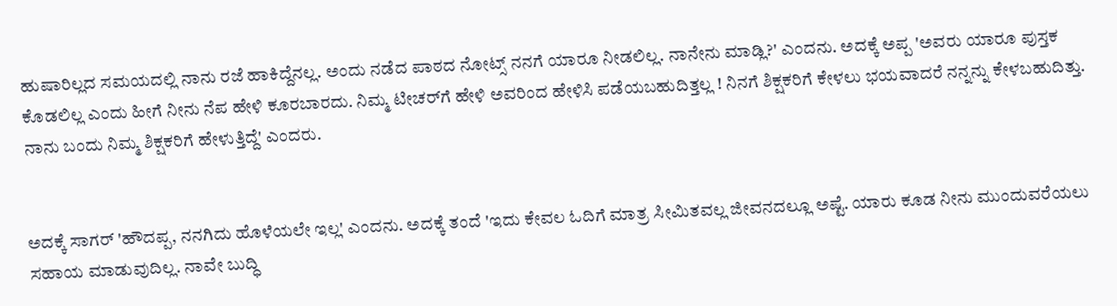ಹುಷಾರಿಲ್ಲದ ಸಮಯದಲ್ಲಿ ನಾನು ರಜೆ ಹಾಕಿದ್ದೆನಲ್ಲ. ಅಂದು ನಡೆದ ಪಾಠದ ನೋಟ್ಸ್ ನನಗೆ ಯಾರೂ ನೀಡಲಿಲ್ಲ. ನಾನೇನು ಮಾಡ್ಲಿ?' ಎಂದನು. ಅದಕ್ಕೆ ಅಪ್ಪ 'ಅವರು ಯಾರೂ ಪುಸ್ತಕ ಕೊಡಲಿಲ್ಲ ಎಂದು ಹೀಗೆ ನೀನು ನೆಪ ಹೇಳಿ ಕೂರಬಾರದು. ನಿಮ್ಮ ಟೀಚರ್‌ಗೆ ಹೇಳಿ ಅವರಿಂದ ಹೇಳಿಸಿ ಪಡೆಯಬಹುದಿತ್ತಲ್ಲ ! ನಿನಗೆ ಶಿಕ್ಷಕರಿಗೆ ಕೇಳಲು ಭಯವಾದರೆ ನನ್ನನ್ನು ಕೇಳಬಹುದಿತ್ತು. ನಾನು ಬಂದು ನಿಮ್ಮ ಶಿಕ್ಷಕರಿಗೆ ಹೇಳುತ್ತಿದ್ದೆ' ಎಂದರು.


ಅದಕ್ಕೆ ಸಾಗರ್‌ 'ಹೌದಪ್ಪ, ನನಗಿದು ಹೊಳೆಯಲೇ ಇಲ್ಲ' ಎಂದನು. ಅದಕ್ಕೆ ತಂದೆ 'ಇದು ಕೇವಲ ಓದಿಗೆ ಮಾತ್ರ ಸೀಮಿತವಲ್ಲ ಜೀವನದಲ್ಲೂ ಅಷ್ಟೆ. ಯಾರು ಕೂಡ ನೀನು ಮುಂದುವರೆಯಲು ಸಹಾಯ ಮಾಡುವುದಿಲ್ಲ. ನಾವೇ ಬುದ್ಧಿ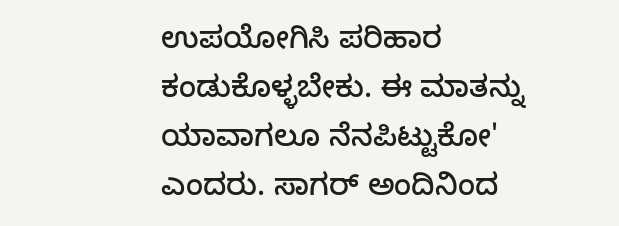ಉಪಯೋಗಿಸಿ ಪರಿಹಾರ ಕಂಡುಕೊಳ್ಳಬೇಕು. ಈ ಮಾತನ್ನು ಯಾವಾಗಲೂ ನೆನಪಿಟ್ಟುಕೋ' ಎಂದರು. ಸಾಗರ್‌ ಅಂದಿನಿಂದ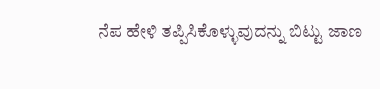ನೆಪ ಹೇಳಿ ತಪ್ಪಿಸಿಕೊಳ್ಳುವುದನ್ನು ಬಿಟ್ಟು ಜಾಣ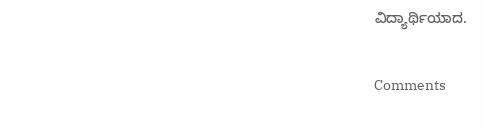ವಿದ್ಯಾರ್ಥಿಯಾದ.

Comments